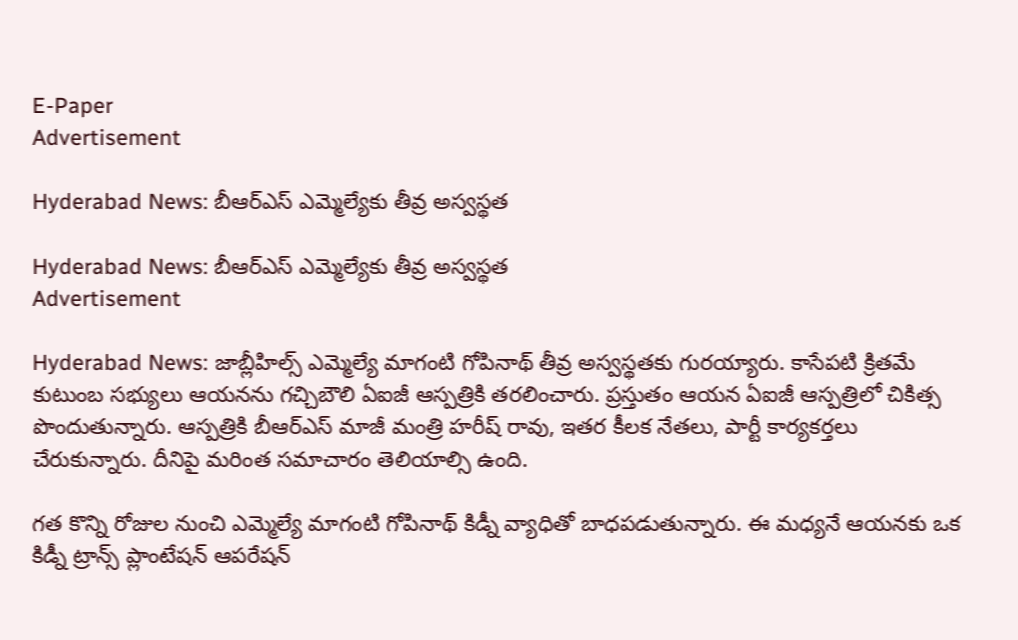E-Paper
Advertisement

Hyderabad News: బీఆర్ఎస్ ఎమ్మెల్యేకు తీవ్ర అస్వస్థత

Hyderabad News: బీఆర్ఎస్ ఎమ్మెల్యేకు తీవ్ర అస్వస్థత
Advertisement

Hyderabad News: జాబ్లీహిల్స్ ఎమ్మెల్యే మాగంటి గోపినాథ్‌ తీవ్ర అస్వస్థతకు గురయ్యారు. కాసేపటి క్రితమే కుటుంబ సభ్యులు ఆయనను గచ్చిబౌలి ఏఐజీ ఆస్పత్రికి తరలించారు. ప్రస్తుతం ఆయన ఏఐజీ ఆస్పత్రిలో చికిత్స పొందుతున్నారు. ఆస్పత్రికి బీఆర్ఎస్ మాజీ మంత్రి హరీష్ రావు, ఇతర కీలక నేతలు, పార్టీ కార్యకర్తలు చేరుకున్నారు. దీనిపై మరింత సమాచారం తెలియాల్సి ఉంది.

గత కొన్ని రోజుల నుంచి ఎమ్మెల్యే మాగంటి గోపినాథ్ కిడ్నీ వ్యాధితో బాధపడుతున్నారు. ఈ మధ్యనే ఆయనకు ఒక కిడ్నీ ట్రాన్స్ ప్లాంటేషన్ ఆపరేషన్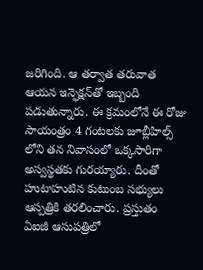జరిగింది. ఆ తర్వాత తరువాత ఆయన ఇన్ఫెక్షన్‌తో ఇబ్బంది పడుతున్నారు. ఈ క్రమంలోనే ఈ రోజు సాయంత్రం 4 గంటలకు జూబ్లీహిల్స్ లోని తన నివాసంలో ఒక్కసారిగా అస్వస్థతకు గురయ్యారు. దీంతో హుటాహుటిన కుటుంబ సభ్యులు ఆస్పత్రికి తరలించారు. ప్రస్తుతం ఏఐజీ ఆసుపత్రిలో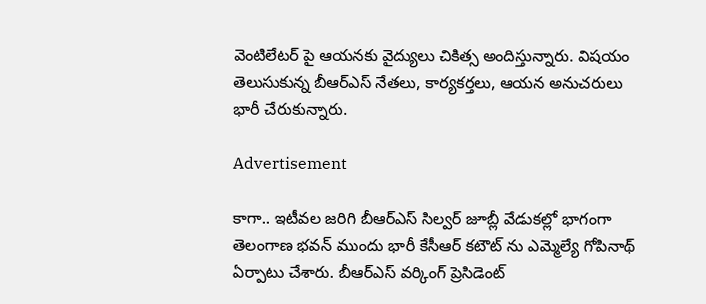వెంటిలేటర్ పై ఆయనకు వైద్యులు చికిత్స అందిస్తున్నారు. విషయం తెలుసుకున్న బీఆర్ఎస్ నేతలు, కార్యకర్తలు, ఆయన అనుచరులు భారీ చేరుకున్నారు.

Advertisement

కాగా.. ఇటీవల జరిగి బీఆర్ఎస్ సిల్వర్ జూబ్లీ వేడుకల్లో భాగంగా తెలంగాణ భవన్ ముందు భారీ కేసీఆర్ కటౌట్ ను ఎమ్మెల్యే గోపినాథ్ ఏర్పాటు చేశారు. బీఆర్ఎస్ వర్కింగ్ ప్రెసిడెంట్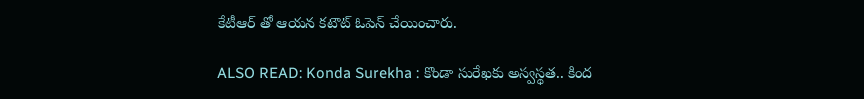కేటీఆర్ తో ఆయన కటౌట్ ఓపెన్ చేయించారు.

ALSO READ: Konda Surekha : కొండా సురేఖకు అస్వస్థత.. కింద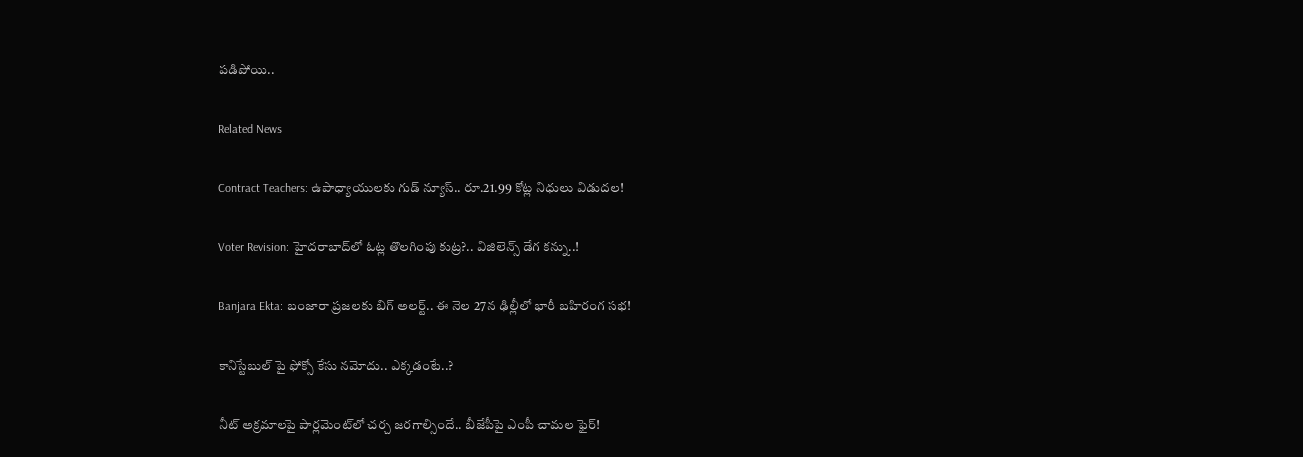పడిపోయి..

Related News

Contract Teachers: ఉపాధ్యాయులకు గుడ్ న్యూస్.. రూ.21.99 కోట్ల నిధులు విడుదల!

Voter Revision: హైదరాబాద్‌లో ఓట్ల తొలగింపు కుట్ర?.. విజిలెన్స్ డేగ కన్ను..!

Banjara Ekta: బంజారా ప్రజలకు బిగ్ అలర్ట్.. ఈ నెల 27న ఢిల్లీలో భారీ బహిరంగ సభ!

కానిస్టేబుల్ పై ఫోక్సో కేసు నమోదు.. ఎక్కడంటే..?

నీట్ అక్రమాలపై పార్లమెంట్‌లో చర్చ జరగాల్సిందే.. బీజేపీపై ఎంపీ చామల ఫైర్!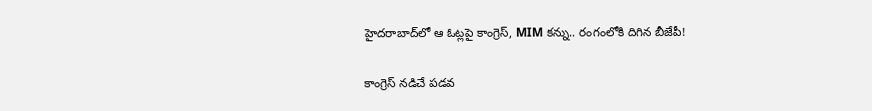హైదరాబాద్‌లో ఆ ఓట్లపై కాంగ్రెస్, MIM కన్ను.. రంగంలోకి దిగిన బీజేపీ!

కాంగ్రెస్ నడిచే పడవ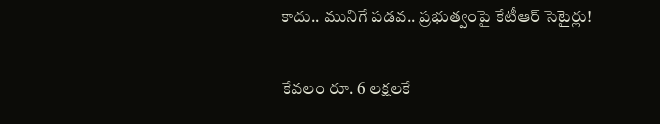కాదు.. మునిగే పడవ.. ప్రభుత్వంపై కేటీఆర్ సెటైర్లు!

కేవలం రూ. 6 లక్షలకే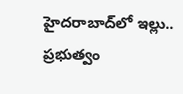హైదరాబాద్‌లో ఇల్లు.. ప్రభుత్వం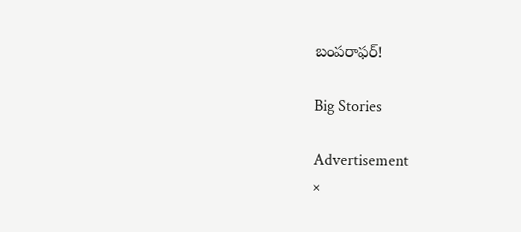బంపరాఫర్!

Big Stories

Advertisement
×